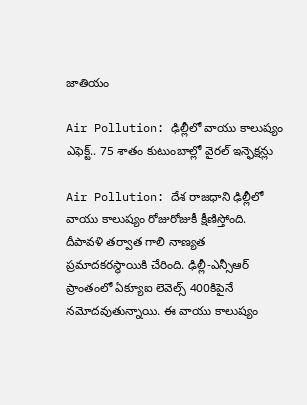జాతియం

Air Pollution: ఢిల్లీలో వాయు కాలుష్యం ఎఫెక్ట్.. 75 శాతం కుటుంబాల్లో వైరల్ ఇన్ఫెక్షన్లు

Air Pollution: దేశ రాజధాని ఢిల్లీలో వాయు కాలుష్యం రోజురోజుకీ క్షీణిస్తోంది. దీపావళి తర్వాత గాలి నాణ్యత ప్రమాదకరస్థాయికి చేరింది. ఢిల్లీ-ఎన్సీఆర్‌ ప్రాంతంలో ఏక్యూఐ లెవెల్స్ 400కిపైనే నమోదవుతున్నాయి. ఈ వాయు కాలుష్యం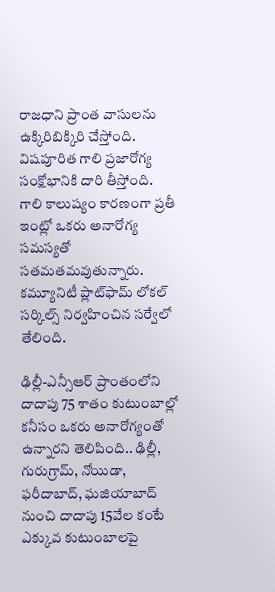రాజధాని ప్రాంత వాసులను ఉక్కిరిబిక్కిరి చేస్తోంది. విషపూరిత గాలి ప్రజారోగ్య సంక్షోభానికి దారి తీస్తోంది. గాలి కాలుష్యం కారణంగా ప్రతీ ఇంట్లో ఒకరు అనారోగ్య సమస్యతో సతమతమవుతున్నారు. కమ్యూనిటీ ప్లాట్‌ఫామ్‌ లోకల్‌ సర్కిల్స్‌ నిర్వహించిన సర్వేలో తేలింది.

ఢిల్లీ-ఎన్సీఆర్‌ ప్రాంతంలోని దాదాపు 75 శాతం కుటుంబాల్లో కనీసం ఒకరు అనారోగ్యంతో ఉన్నారని తెలిపింది.. ఢిల్లీ, గురుగ్రామ్‌, నోయిడా, ఫరీదాబాద్‌, ఘజియాబాద్‌ నుంచి దాదాపు 15వేల కంటే ఎక్కువ కుటుంబాలపై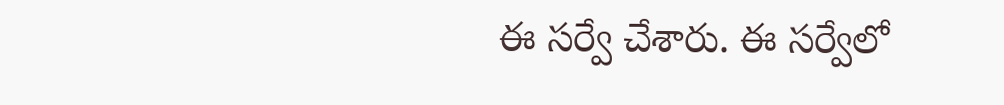ఈ సర్వే చేశారు. ఈ సర్వేలో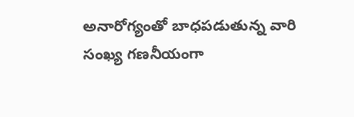అనారోగ్యంతో బాధపడుతున్న వారి సంఖ్య గణనీయంగా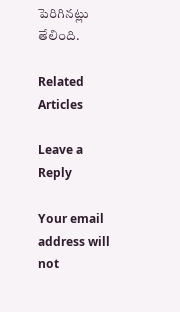పెరిగినట్లు తేలింది.

Related Articles

Leave a Reply

Your email address will not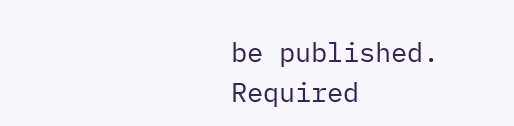be published. Required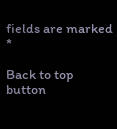fields are marked *

Back to top button